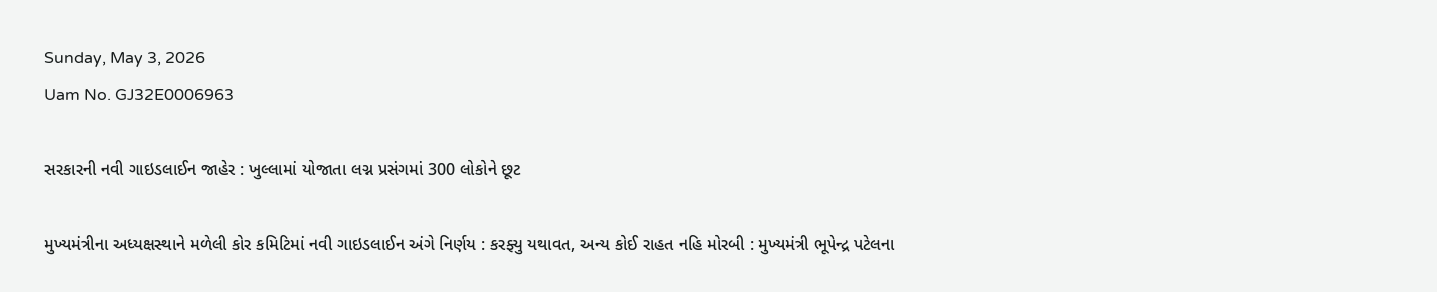Sunday, May 3, 2026
Uam No. GJ32E0006963

સરકારની નવી ગાઇડલાઈન જાહેર : ખુલ્લામાં યોજાતા લગ્ન પ્રસંગમાં 300 લોકોને છૂટ

મુખ્યમંત્રીના અધ્યક્ષસ્થાને મળેલી કોર કમિટિમાં નવી ગાઇડલાઈન અંગે નિર્ણય : કરફ્યુ યથાવત, અન્ય કોઈ રાહત નહિ મોરબી : મુખ્યમંત્રી ભૂપેન્દ્ર પટેલના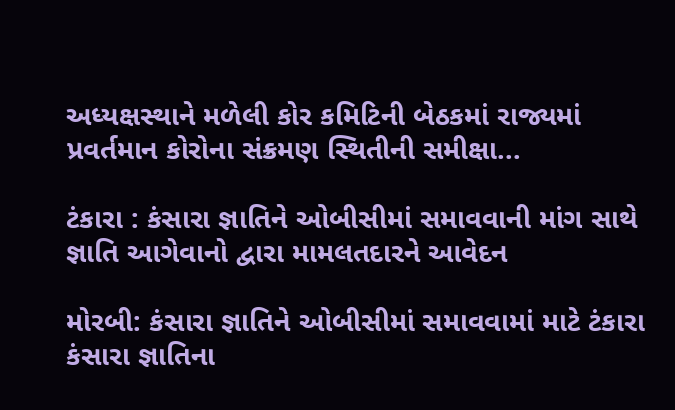અધ્યક્ષસ્થાને મળેલી કોર કમિટિની બેઠકમાં રાજ્યમાં પ્રવર્તમાન કોરોના સંક્રમણ સ્થિતીની સમીક્ષા...

ટંકારા : કંસારા જ્ઞાતિને ઓબીસીમાં સમાવવાની માંગ સાથે જ્ઞાતિ આગેવાનો દ્વારા મામલતદારને આવેદન

મોરબી: કંસારા જ્ઞાતિને ઓબીસીમાં સમાવવામાં માટે ટંકારા કંસારા જ્ઞાતિના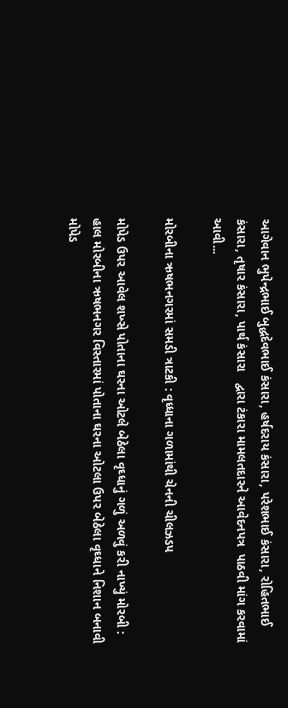આગેવાન ભુપેન્દ્રભાઈ બુદ્ધદેવભાઈ કંસારા, હર્ષદરાય કંસારા, પરેશભાઈ કંસારા, રોહિતભાઈ કંસારા, તૃષાર કંસારા, પાર્થ કંસારા   દ્વારા ટંકારા મામલતદારને આવેદનપત્ર  પાઠવી માંગ કરવામાં આવી...

મોરબીના ઋષભનગરમાં સમડી ત્રાટકી : વૃધ્ધાના ગળામાંથી ચેનની ચીલઝડપ

મોપેડ ઉપર આવેલ શખ્સે પોતાના ઘરના ઓટલે બેઠેલા વૃઘ્ધાનું ગળું અળવું કરી નાખ્યું મોરબી : હાલ મોરબીના ઋષભનગર વિસ્તારમાં પોતાના ઘરના ઓટલા ઉપર બેઠેલા વૃઘ્ધાને નિશાન બનાવી મોપેડ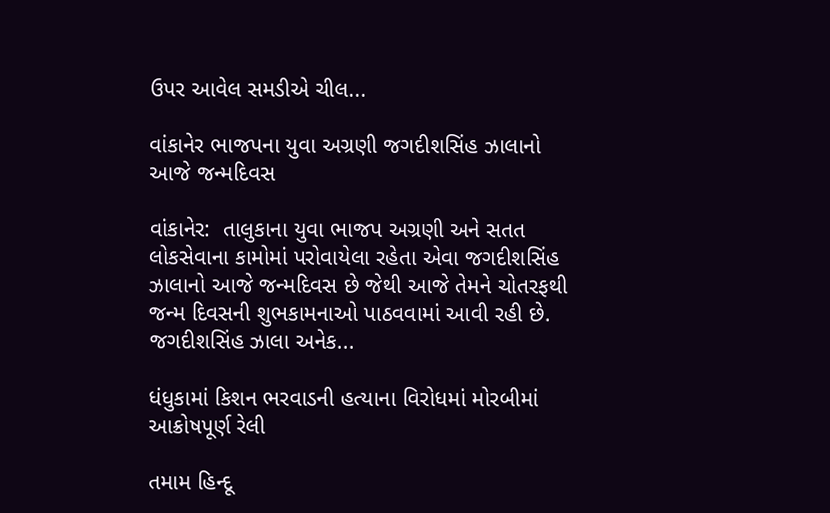ઉપર આવેલ સમડીએ ચીલ...

વાંકાનેર ભાજપના યુવા અગ્રણી જગદીશસિંહ ઝાલાનો આજે જન્મદિવસ

વાંકાનેર:  તાલુકાના યુવા ભાજપ અગ્રણી અને સતત લોકસેવાના કામોમાં પરોવાયેલા રહેતા એવા જગદીશસિંહ ઝાલાનો આજે જન્મદિવસ છે જેથી આજે તેમને ચોતરફથી જન્મ દિવસની શુભકામનાઓ પાઠવવામાં આવી રહી છે. જગદીશસિંહ ઝાલા અનેક...

ધંધુકામાં કિશન ભરવાડની હત્યાના વિરોધમાં મોરબીમાં આક્રોષપૂર્ણ રેલી

તમામ હિન્દૂ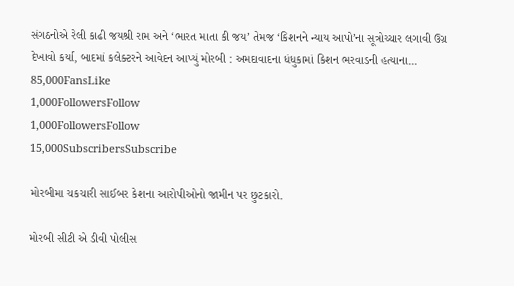સંગઠનોએ રેલી કાઢી જયશ્રી રામ અને ‘ભારત માતા કી જય’ તેમજ ‘કિશનને ન્યાય આપો’ના સૂત્રોચ્ચાર લગાવી ઉગ્ર દેખાવો કર્યા, બાદમાં કલેક્ટરને આવેદન આપ્યું મોરબી : અમદાવાદના ધંધુકામાં કિશન ભરવાડની હત્યાના...
85,000FansLike
1,000FollowersFollow
1,000FollowersFollow
15,000SubscribersSubscribe

મોરબીમા ચકચારી સાઈબર કેશના આરોપીઓનો જામીન પર છુટકારો.

મોરબી સીટી એ ડીવી પોલીસ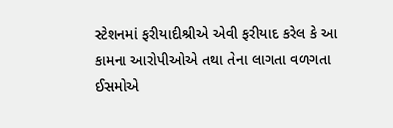સ્ટેશનમાં ફરીયાદીશ્રીએ એવી ફરીયાદ કરેલ કે આ કામના આરોપીઓએ તથા તેના લાગતા વળગતા ઈસમોએ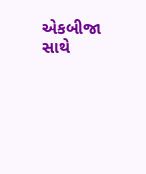એકબીજા સાથે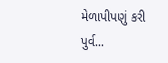મેળાપીપણું કરી પુર્વ...